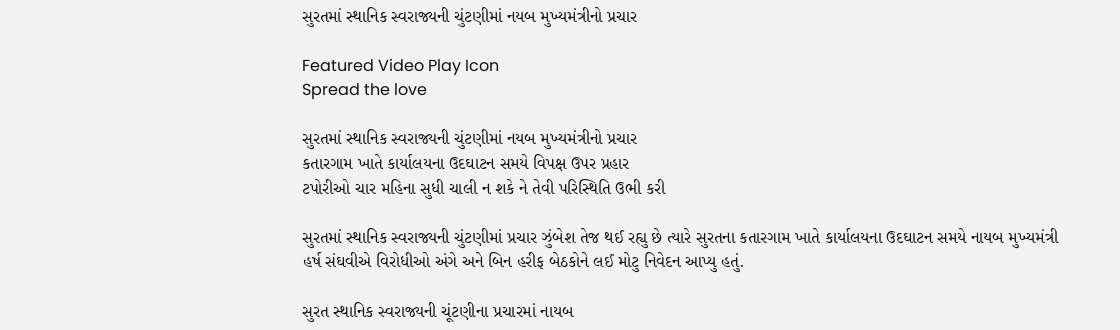સુરતમાં સ્થાનિક સ્વરાજ્યની ચુંટણીમાં નયબ મુખ્યમંત્રીનો પ્રચાર

Featured Video Play Icon
Spread the love

સુરતમાં સ્થાનિક સ્વરાજ્યની ચુંટણીમાં નયબ મુખ્યમંત્રીનો પ્રચાર
કતારગામ ખાતે કાર્યાલયના ઉદઘાટન સમયે વિપક્ષ ઉપર પ્રહાર
ટપોરીઓ ચાર મહિના સુધી ચાલી ન શકે ને તેવી પરિસ્થિતિ ઉભી કરી

સુરતમાં સ્થાનિક સ્વરાજ્યની ચુંટણીમાં પ્રચાર ઝુંબેશ તેજ થઈ રહ્યુ છે ત્યારે સુરતના કતારગામ ખાતે કાર્યાલયના ઉદઘાટન સમયે નાયબ મુખ્યમંત્રી હર્ષ સંઘવીએ વિરોધીઓ અંગે અને બિન હરીફ બેઠકોને લઈ મોટુ નિવેદન આપ્યુ હતું.

સુરત સ્થાનિક સ્વરાજ્યની ચૂંટણીના પ્રચારમાં નાયબ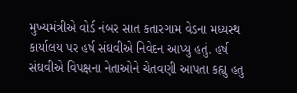મુખ્યમંત્રીએ વોર્ડ નંબર સાત કતારગામ વેડના મધ્યસ્થ કાર્યાલય પર હર્ષ સંઘવીએ નિવેદન આપ્યુ હતું. હર્ષ સંઘવીએ વિપક્ષના નેતાઓને ચેતવણી આપતા કહ્યુ હતુ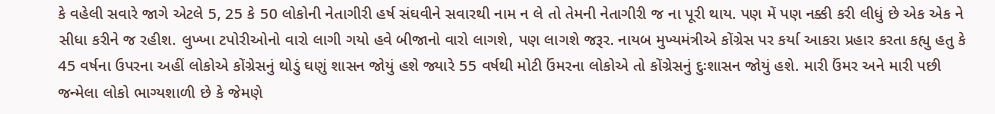કે વહેલી સવારે જાગે એટલે 5, 25 કે 50 લોકોની નેતાગીરી હર્ષ સંઘવીને સવારથી નામ ન લે તો તેમની નેતાગીરી જ ના પૂરી થાય. પણ મેં પણ નક્કી કરી લીધું છે એક એક ને સીધા કરીને જ રહીશ. લુખ્ખા ટપોરીઓનો વારો લાગી ગયો હવે બીજાનો વારો લાગશે, પણ લાગશે જરૂર. નાયબ મુખ્યમંત્રીએ કોંગ્રેસ પર કર્યા આકરા પ્રહાર કરતા કહ્યુ હતુ કે 45 વર્ષના ઉપરના અહીં લોકોએ કોંગ્રેસનું થોડું ઘણું શાસન જોયું હશે જ્યારે 55 વર્ષથી મોટી ઉંમરના લોકોએ તો કોંગ્રેસનું દુઃશાસન જોયું હશે. મારી ઉંમર અને મારી પછી જન્મેલા લોકો ભાગ્યશાળી છે કે જેમણે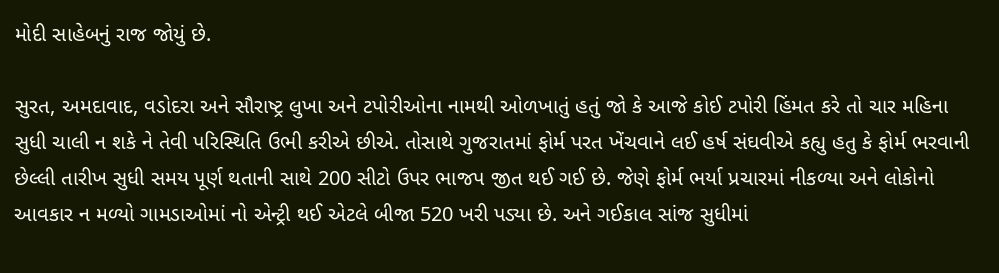મોદી સાહેબનું રાજ જોયું છે.

સુરત, અમદાવાદ, વડોદરા અને સૌરાષ્ટ્ર લુખા અને ટપોરીઓના નામથી ઓળખાતું હતું જો કે આજે કોઈ ટપોરી હિંમત કરે તો ચાર મહિના સુધી ચાલી ન શકે ને તેવી પરિસ્થિતિ ઉભી કરીએ છીએ. તોસાથે ગુજરાતમાં ફોર્મ પરત ખેંચવાને લઈ હર્ષ સંઘવીએ કહ્યુ હતુ કે ફોર્મ ભરવાની છેલ્લી તારીખ સુધી સમય પૂર્ણ થતાની સાથે 200 સીટો ઉપર ભાજપ જીત થઈ ગઈ છે. જેણે ફોર્મ ભર્યા પ્રચારમાં નીકળ્યા અને લોકોનો આવકાર ન મળ્યો ગામડાઓમાં નો એન્ટ્રી થઈ એટલે બીજા 520 ખરી પડ્યા છે. અને ગઈકાલ સાંજ સુધીમાં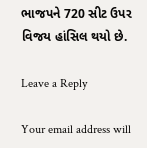ભાજપને 720 સીટ ઉપર વિજય હાંસિલ થયો છે.

Leave a Reply

Your email address will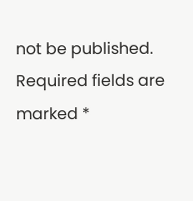not be published. Required fields are marked *